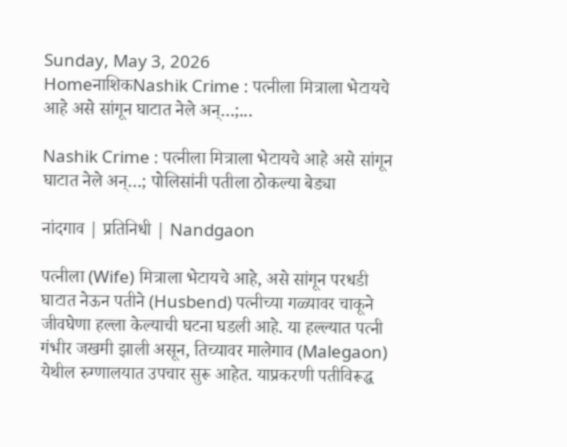Sunday, May 3, 2026
HomeनाशिकNashik Crime : पत्नीला मित्राला भेटायचे आहे असे सांगून घाटात नेले अन्…;...

Nashik Crime : पत्नीला मित्राला भेटायचे आहे असे सांगून घाटात नेले अन्…; पोलिसांनी पतीला ठोकल्या बेड्या

नांदगाव | प्रतिनिधी | Nandgaon

पत्नीला (Wife) मित्राला भेटायचे आहे, असे सांगून परधडी घाटात नेऊन पतीने (Husbend) पत्नीच्या गळ्यावर चाकूने जीवघेणा हल्ला केल्याची घटना घडली आहे. या हल्ल्यात पत्नी गंभीर जखमी झाली असून, तिच्यावर मालेगाव (Malegaon) येथील रुग्णालयात उपचार सुरू आहेत. याप्रकरणी पतीविरूद्ध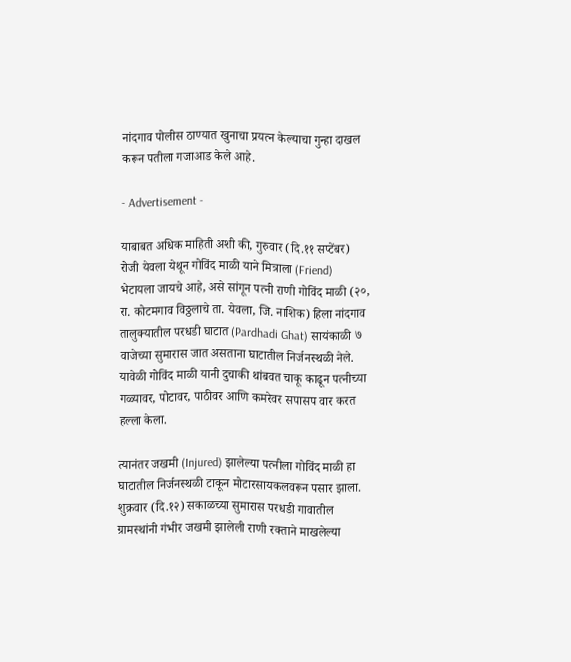नांदगाव पोलीस ठाण्यात खुनाचा प्रयत्न केल्याचा गुन्हा दाखल करून पतीला गजाआड केले आहे.

- Advertisement -

याबाबत अधिक माहिती अशी की, गुरुवार (दि.११ सप्टेंबर) रोजी येवला येथून गोविंद माळी याने मित्राला (Friend) भेटायला जायचे आहे, असे सांगून पत्नी राणी गोविंद माळी (२०, रा. कोटमगाव विठ्ठलाचे ता. येवला, जि. नाशिक) हिला नांदगाव तालुक्यातील परधडी घाटात (Pardhadi Ghat) सायंकाळी ७ वाजेच्या सुमारास जात असताना घाटातील निर्जनस्थळी नेले. यावेळी गोविंद माळी यानी दुचाकी थांबवत चाकू काढून पत्नीच्या गळ्यावर, पोटावर, पाठीवर आणि कमरेवर सपासप वार करत हल्ला केला.

त्यानंतर जखमी (Injured) झालेल्या पत्नीला गोविंद माळी हा घाटातील निर्जनस्थळी टाकून मोटारसायकलवरून पसार झाला. शुक्रवार (दि.१२) सकाळच्या सुमारास परधडी गावातील ग्रामस्थांनी गंभीर जखमी झालेली राणी रक्ताने माखलेल्या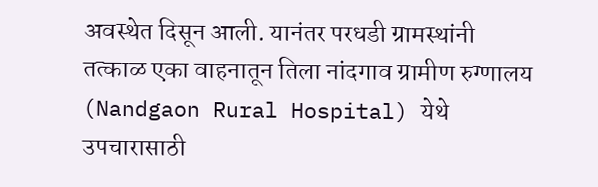अवस्थेत दिसून आली. यानंतर परधडी ग्रामस्थांनी तत्काळ एका वाहनातून तिला नांदगाव ग्रामीण रुग्णालय (Nandgaon Rural Hospital) येथे उपचारासाठी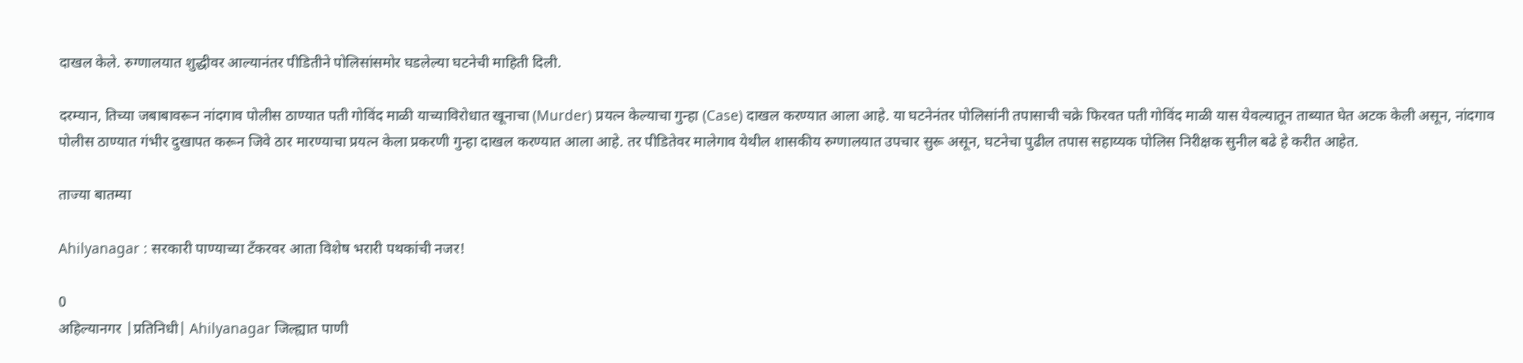दाखल केले. रुग्णालयात शुद्धीवर आल्यानंतर पीडितीने पोलिसांसमोर घडलेल्या घटनेची माहिती दिली.

दरम्यान, तिच्या जबाबावरून नांदगाव पोलीस ठाण्यात पती गोविंद माळी याच्याविरोधात खूनाचा (Murder) प्रयत्न केल्याचा गुन्हा (Case) दाखल करण्यात आला आहे. या घटनेनंतर पोलिसांनी तपासाची चक्रे फिरवत पती गोविंद माळी यास येवल्यातून ताब्यात घेत अटक केली असून, नांदगाव पोलीस ठाण्यात गंभीर दुखापत करून जिवे ठार मारण्याचा प्रयत्न केला प्रकरणी गुन्हा दाखल करण्यात आला आहे. तर पीडितेवर मालेगाव येथील शासकीय रुग्णालयात उपचार सुरू असून, घटनेचा पुढील तपास सहाय्यक पोलिस निरीक्षक सुनील बढे हे करीत आहेत.

ताज्या बातम्या

Ahilyanagar : सरकारी पाण्याच्या टँकरवर आता विशेष भरारी पथकांची नजर!

0
अहिल्यानगर |प्रतिनिधी| Ahilyanagar जिल्ह्यात पाणी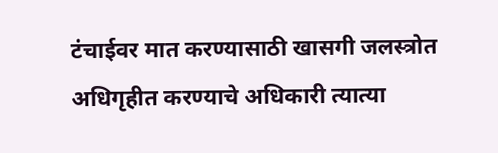टंचाईवर मात करण्यासाठी खासगी जलस्त्रोत अधिगृहीत करण्याचे अधिकारी त्यात्या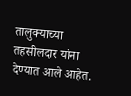तालुक्याच्या तहसीलदार यांना देण्यात आले आहेत.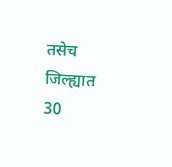तसेच जिल्ह्यात 30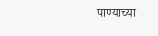पाण्याच्या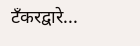टँकरद्वारे...